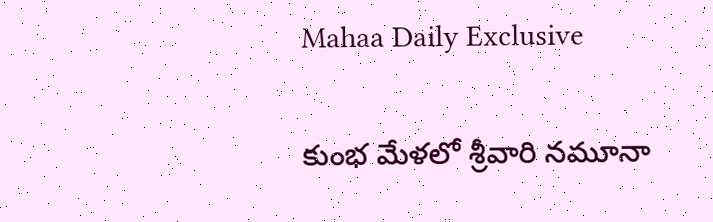Mahaa Daily Exclusive

కుంభ మేళలో శ్రీవారి నమూనా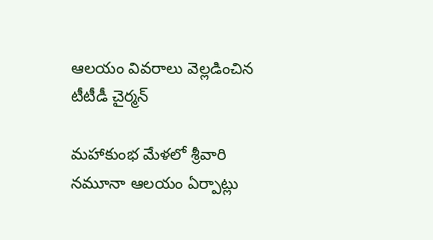ఆలయం వివరాలు వెల్లడించిన టీటీడీ చైర్మన్

మహాకుంభ మేళలో శ్రీవారి నమూనా ఆలయం ఏర్పాట్లు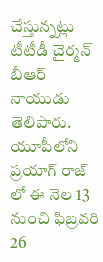చేస్తున్నట్లు టీటీడీ చైర్మన్‌ బీఆర్ నాయుడు తెలిపారు. యూపీలోని ప్రయాగ్ రాజ్ లో ఈ నెల 13 నుంచి ఫిబ్రవరి 26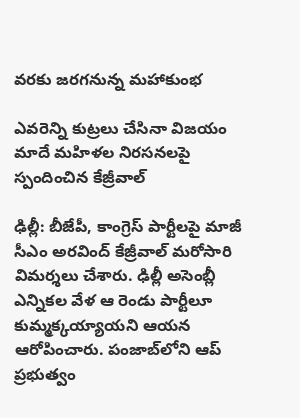వరకు జరగనున్న మహాకుంభ

ఎవరెన్ని కుట్రలు చేసినా విజయం మాదే మహిళల నిరసనలపై స్పందించిన కేజ్రీవాల్

ఢిల్లీ: బీజేపీ, కాంగ్రెస్‌ పార్టీలపై మాజీ సీఎం అరవింద్‌ కేజ్రీవాల్‌ మరోసారి విమర్శలు చేశారు. ఢిల్లీ అసెంబ్లీ ఎన్నికల వేళ ఆ రెండు పార్టీలూ కుమ్మక్కయ్యాయని ఆయన ఆరోపించారు. పంజాబ్‌లోని ఆప్‌ ప్రభుత్వం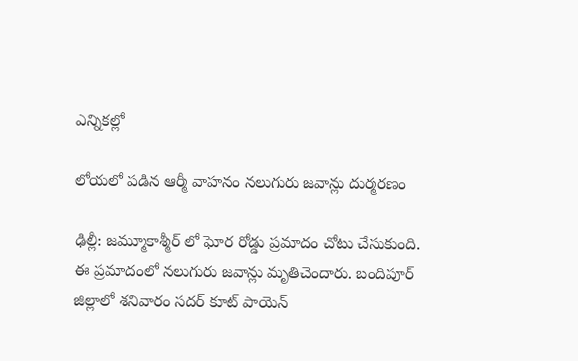ఎన్నికల్లో

లోయలో పడిన ఆర్మీ వాహనం నలుగురు జవాన్లు దుర్మరణం

ఢిల్లీ: జమ్మూకాశ్మీర్‌ లో ఘోర రోడ్డు ప్రమాదం చోటు చేసుకుంది. ఈ ప్రమాదంలో నలుగురు జవాన్లు మృతిచెందారు. బందిపూర్‌ జిల్లాలో శనివారం సదర్‌ కూట్‌ పాయెన్‌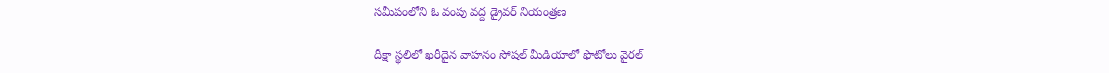సమీపంలోని ఓ వంపు వద్ద డ్రైవర్‌ నియంత్రణ

దీక్షా స్థలిలో ఖరీదైన వాహనం సోషల్ మీడియాలో ఫొటోలు వైరల్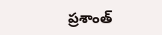ప్రశాంత్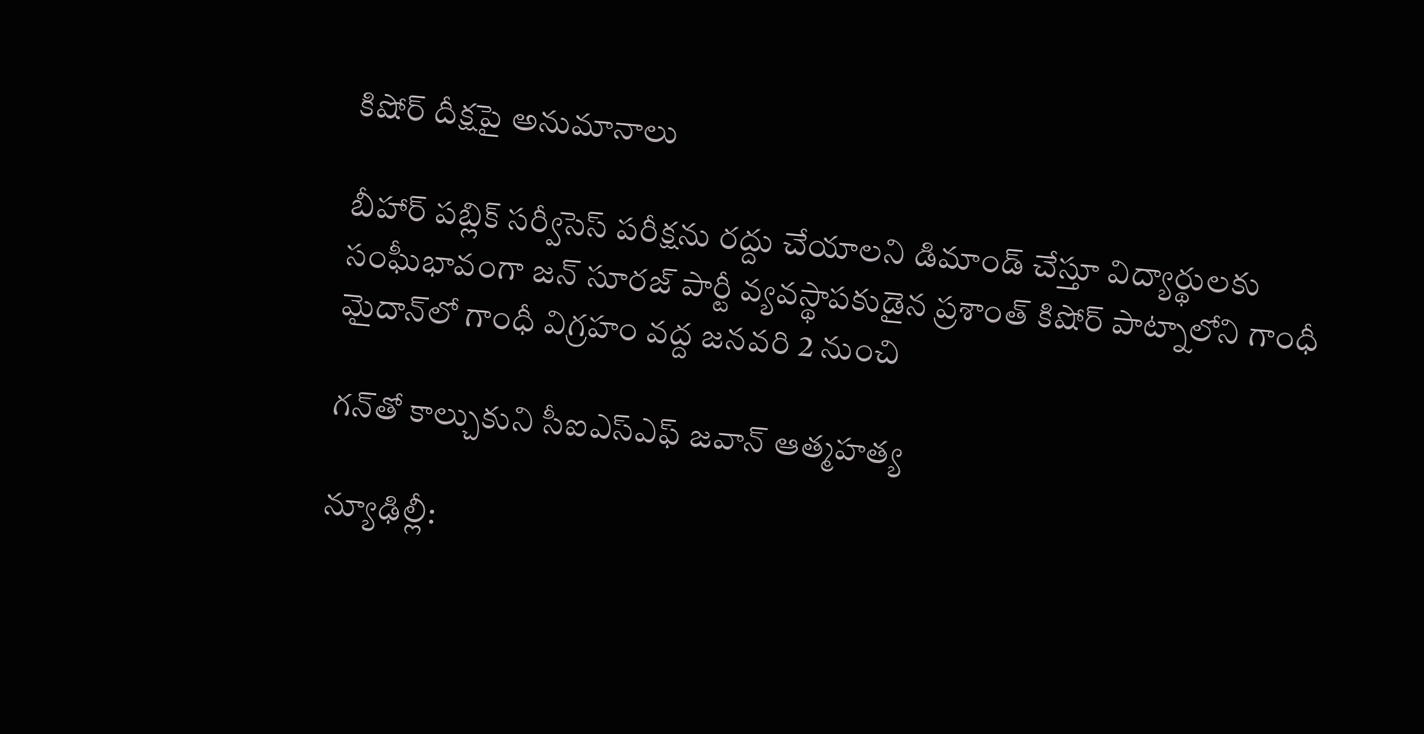కిషోర్ దీక్షపై అనుమానాలు

బీహార్‌ పబ్లిక్‌ సర్వీసెస్ పరీక్షను రద్దు చేయాలని డిమాండ్ చేస్తూ విద్యార్థులకు సంఘీభావంగా జన్‌ సూరజ్‌ పార్టీ వ్యవస్థాపకుడైన ప్రశాంత్‌ కిషోర్‌ పాట్నాలోని గాంధీ మైదాన్‌లో గాంధీ విగ్రహం వద్ద జనవరి 2 నుంచి

గన్‌తో కాల్చుకుని సీఐఎస్‌ఎఫ్‌ జవాన్‌ ఆత్మహత్య

న్యూఢిల్లీ: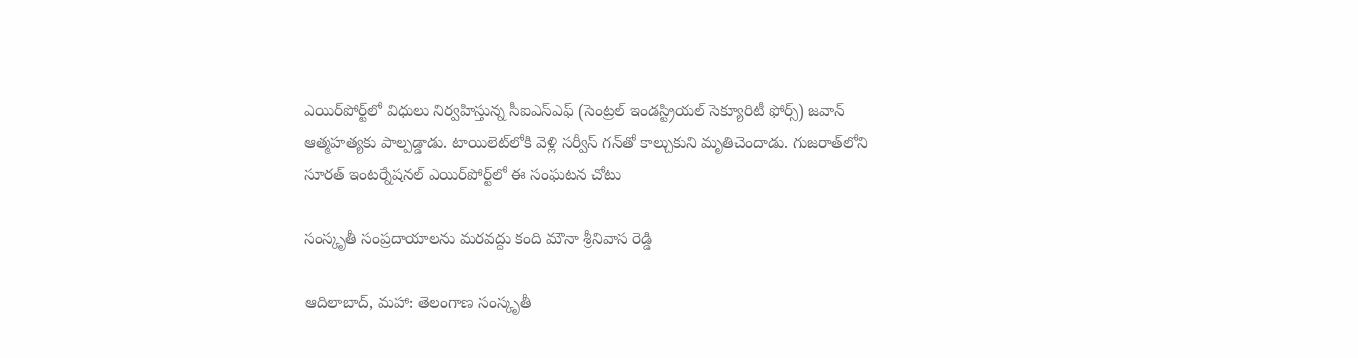ఎయిర్‌పోర్ట్‌లో విధులు నిర్వహిస్తున్న సీఐఎస్‌ఎఫ్‌ (సెంట్రల్ ఇండస్ట్రియల్ సెక్యూరిటీ ఫోర్స్) జవాన్‌ ఆత్మహత్యకు పాల్పడ్డాడు. టాయిలెట్‌లోకి వెళ్లి సర్వీస్‌ గన్‌తో కాల్చుకుని మృతిచెందాడు. గుజరాత్‌లోని సూరత్ ఇంటర్నేషనల్ ఎయిర్‌పోర్ట్‌లో ఈ సంఘటన చోటు

సంస్కృతీ సంప్ర‌దాయాల‌ను మ‌ర‌వ‌ద్దు కంది మౌనా శ్రీ‌నివాస రెడ్డి

ఆదిలాబాద్, మ‌హా: తెలంగాణ సంస్కృతీ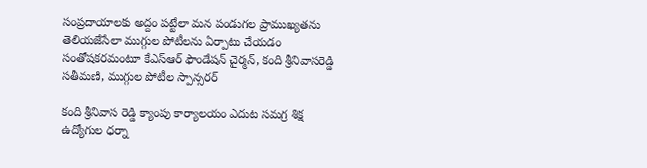సంప్ర‌దాయాలకు అద్దం ప‌ట్టేలా మ‌న పండ‌ుగ‌ల ప్రాముఖ్య‌త‌ను తెలియజేసేలా ముగ్గుల పోటీలను ఏర్పాటు చేయ‌డం సంతోష‌క‌రమంటూ కేఎస్ఆర్ ఫౌండేష‌న్ చైర్మ‌న్, కంది శ్రీ‌నివాస‌రెడ్డి స‌తీమ‌ణి, ముగ్గుల‌ పోటీల స్పాన్స‌ర‌ర్

కంది శ్రీ‌నివాస రెడ్డి క్యాంపు కార్యాల‌యం ఎదుట స‌మ‌గ్ర శిక్ష ఉద్యోగుల ధ‌ర్నా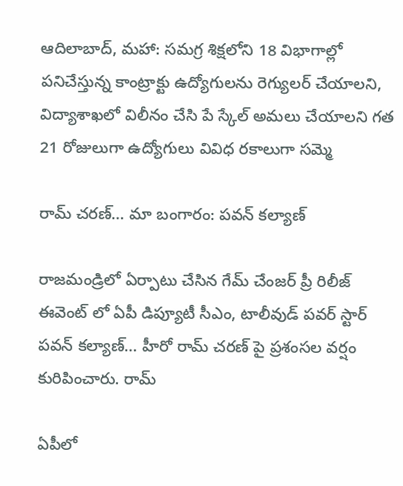ఆదిలాబాద్, మ‌హా: సమగ్ర శిక్షలోని 18 విభాగాల్లో పనిచేస్తున్న కాంట్రాక్టు ఉద్యోగులను రెగ్యులర్ చేయాలని, విద్యాశాఖలో విలీనం చేసి పే స్కేల్ అమలు చేయాలని గత 21 రోజులుగా ఉద్యోగులు వివిధ ర‌కాలుగా సమ్మె

రామ్ చరణ్… మా బంగారం: పవన్ కల్యాణ్

రాజమండ్రిలో ఏర్పాటు చేసిన గేమ్ చేంజర్ ప్రీ రిలీజ్ ఈవెంట్ లో ఏపీ డిప్యూటీ సీఎం, టాలీవుడ్ పవర్ స్టార్ పవన్ కల్యాణ్… హీరో రామ్ చరణ్ పై ప్రశంసల వర్షం కురిపించారు. రామ్

ఏపీలో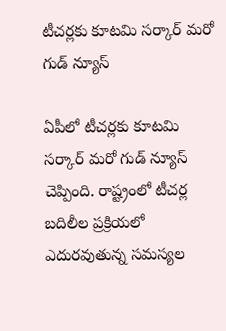టీచర్లకు కూటమి సర్కార్ మరో గుడ్ న్యూస్

ఏపీలో టీచర్లకు కూటమి సర్కార్ మరో గుడ్ న్యూస్ చెప్పింది. రాష్ట్రంలో టీచర్ల బదిలీల ప్రక్రియలో ఎదురవుతున్న సమస్యల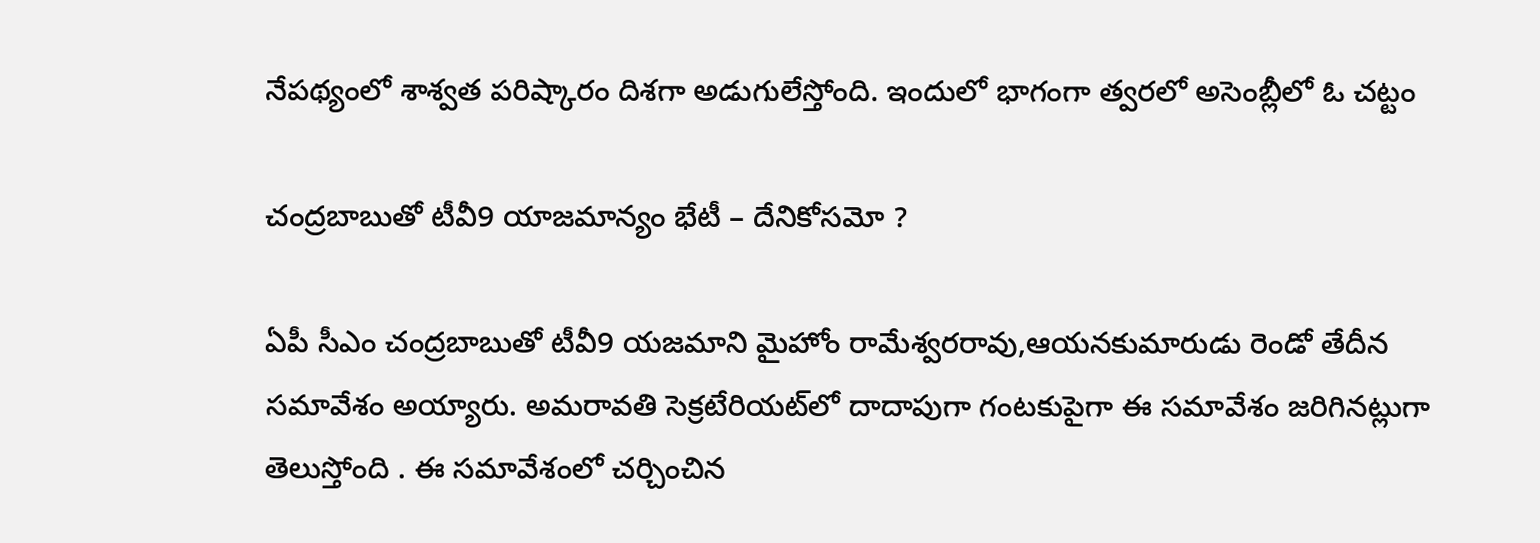నేపథ్యంలో శాశ్వత పరిష్కారం దిశగా అడుగులేస్తోంది. ఇందులో భాగంగా త్వరలో అసెంబ్లీలో ఓ చట్టం

చంద్రబాబుతో టీవీ9 యాజమాన్యం భేటీ – దేనికోసమో ?

ఏపీ సీఎం చంద్రబాబుతో టీవీ9 యజమాని మైహోం రామేశ్వరరావు,ఆయనకుమారుడు రెండో తేదీన సమావేశం అయ్యారు. అమరావతి సెక్రటేరియట్‌లో దాదాపుగా గంటకుపైగా ఈ సమావేశం జరిగినట్లుగా తెలుస్తోంది . ఈ సమావేశంలో చర్చించిన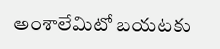అంశాలేమిటో బయటకు